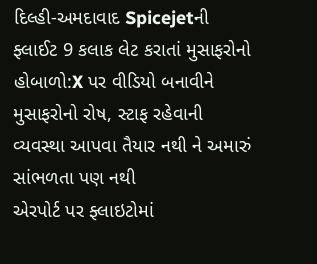દિલ્હી-અમદાવાદ Spicejetની ફ્લાઈટ 9 કલાક લેટ કરાતાં મુસાફરોનો હોબાળો:X પર વીડિયો બનાવીને મુસાફરોનો રોષ, સ્ટાફ રહેવાની વ્યવસ્થા આપવા તૈયાર નથી ને અમારું સાંભળતા પણ નથી
એરપોર્ટ પર ફ્લાઇટોમાં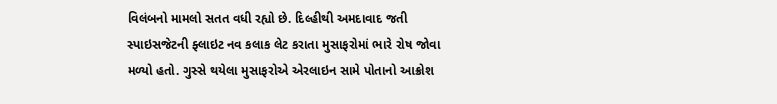વિલંબનો મામલો સતત વધી રહ્યો છે. દિલ્હીથી અમદાવાદ જતી સ્પાઇસજેટની ફ્લાઇટ નવ કલાક લેટ કરાતા મુસાફરોમાં ભારે રોષ જોવા મળ્યો હતો. ગુસ્સે થયેલા મુસાફરોએ એરલાઇન સામે પોતાનો આક્રોશ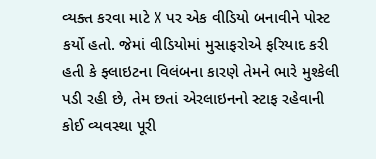વ્યક્ત કરવા માટે X પર એક વીડિયો બનાવીને પોસ્ટ કર્યો હતો. જેમાં વીડિયોમાં મુસાફરોએ ફરિયાદ કરી હતી કે ફ્લાઇટના વિલંબના કારણે તેમને ભારે મુશ્કેલી પડી રહી છે, તેમ છતાં એરલાઇનનો સ્ટાફ રહેવાની કોઈ વ્યવસ્થા પૂરી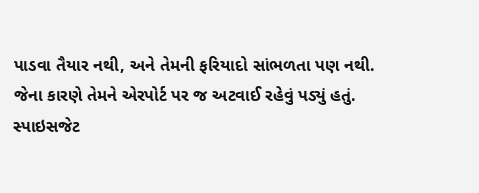પાડવા તૈયાર નથી, અને તેમની ફરિયાદો સાંભળતા પણ નથી. જેના કારણે તેમને એરપોર્ટ પર જ અટવાઈ રહેવું પડ્યું હતું. સ્પાઇસજેટ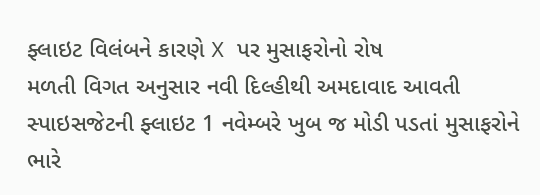ફ્લાઇટ વિલંબને કારણે X પર મુસાફરોનો રોષ
મળતી વિગત અનુસાર નવી દિલ્હીથી અમદાવાદ આવતી સ્પાઇસજેટની ફ્લાઇટ 1 નવેમ્બરે ખુબ જ મોડી પડતાં મુસાફરોને ભારે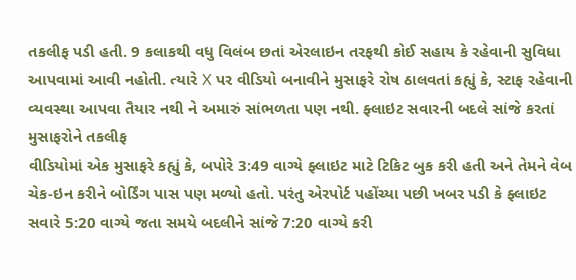તકલીફ પડી હતી. 9 કલાકથી વધુ વિલંબ છતાં એરલાઇન તરફથી કોઈ સહાય કે રહેવાની સુવિધા આપવામાં આવી નહોતી. ત્યારે X પર વીડિયો બનાવીને મુસાફરે રોષ ઠાલવતાં કહ્યું કે, સ્ટાફ રહેવાની વ્યવસ્થા આપવા તૈયાર નથી ને અમારું સાંભળતા પણ નથી. ફ્લાઇટ સવારની બદલે સાંજે કરતાં મુસાફરોને તકલીફ
વીડિયોમાં એક મુસાફરે કહ્યું કે, બપોરે 3:49 વાગ્યે ફ્લાઇટ માટે ટિકિટ બુક કરી હતી અને તેમને વેબ ચેક-ઇન કરીને બોર્ડિંગ પાસ પણ મળ્યો હતો. પરંતુ એરપોર્ટ પહોંચ્યા પછી ખબર પડી કે ફ્લાઇટ સવારે 5:20 વાગ્યે જતા સમયે બદલીને સાંજે 7:20 વાગ્યે કરી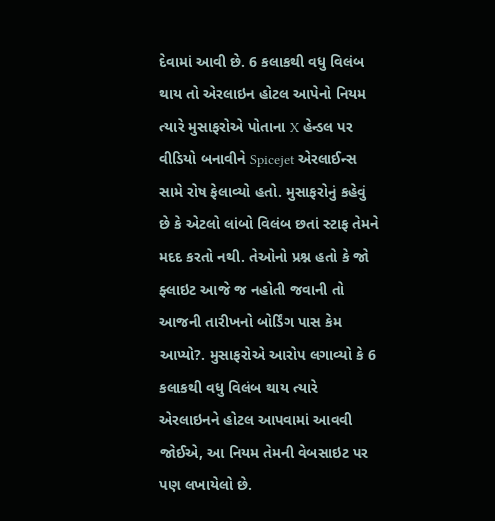દેવામાં આવી છે. 6 કલાકથી વધુ વિલંબ થાય તો એરલાઇન હોટલ આપેનો નિયમ
ત્યારે મુસાફરોએ પોતાના X હેન્ડલ પર વીડિયો બનાવીને Spicejet એરલાઈન્સ સામે રોષ ફેલાવ્યો હતો. મુસાફરોનું કહેવું છે કે એટલો લાંબો વિલંબ છતાં સ્ટાફ તેમને મદદ કરતો નથી. તેઓનો પ્રશ્ન હતો કે જો ફ્લાઇટ આજે જ નહોતી જવાની તો આજની તારીખનો બોર્ડિંગ પાસ કેમ આપ્યો?. મુસાફરોએ આરોપ લગાવ્યો કે 6 કલાકથી વધુ વિલંબ થાય ત્યારે એરલાઇનને હોટલ આપવામાં આવવી જોઈએ, આ નિયમ તેમની વેબસાઇટ પર પણ લખાયેલો છે.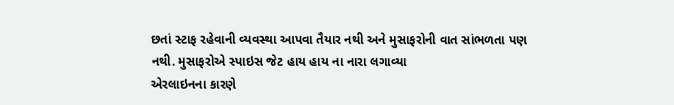છતાં સ્ટાફ રહેવાની વ્યવસ્થા આપવા તૈયાર નથી અને મુસાફરોની વાત સાંભળતા પણ નથી. મુસાફરોએ સ્પાઇસ જેટ હાય હાય ના નારા લગાવ્યા
એરલાઇનના કારણે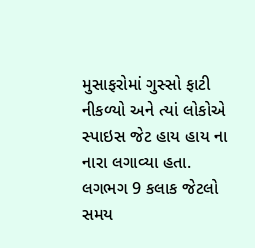મુસાફરોમાં ગુસ્સો ફાટી નીકળ્યો અને ત્યાં લોકોએ સ્પાઇસ જેટ હાય હાય ના નારા લગાવ્યા હતા. લગભગ 9 કલાક જેટલો સમય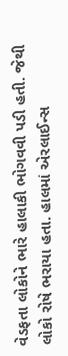વેડફતા લોકોને ભારે હાલાકી ભોગવવી પડી હતી. જેથી લોકો રોષે ભરાયા હતા. હાલમાં એરલાઈન્સ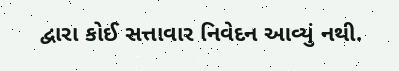દ્વારા કોઈ સત્તાવાર નિવેદન આવ્યું નથી.